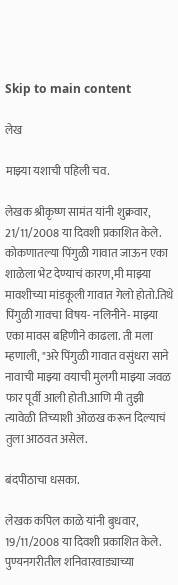Skip to main content

लेख

माझ्या यशाची पहिली चव.

लेखक श्रीकृष्ण सामंत यांनी शुक्रवार, 21/11/2008 या दिवशी प्रकाशित केले.
कोकणातल्या पिंगुळी गावात जाऊन एका शाळेला भेट देण्याचं कारण,मी माझ्या मावशीच्या मांडकूली गावात गेलो होतो.तिथे पिंगुळी गावचा विषय- नलिनीने- माझ्या एका मावस बहिणीने काढला. ती मला म्हणाली, "अरे पिंगुळी गावात वसुंधरा साने नावाची माझ्या वयाची मुलगी माझ्या जवळ फार पूर्वी आली होती.आणि मी तुझी त्यावेळी तिच्याशी ओळख करून दिल्याचं तुला आठवत असेल.

बंदपीठाचा धसका.

लेखक कपिल काळे यांनी बुधवार, 19/11/2008 या दिवशी प्रकाशित केले.
पुण्यनगरीतील शनिवारवाड्याच्या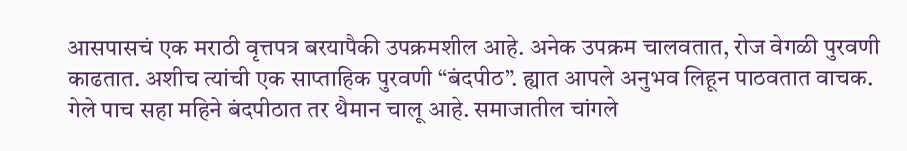आसपासचं एक मराठी वृत्तपत्र बरयापैकी उपक्रमशील आहे. अनेक उपक्रम चालवतात, रोज वेगळी पुरवणी काढतात. अशीच त्यांची एक साप्ताहिक पुरवणी “बंदपीठ”. ह्यात आपले अनुभव लिहून पाठवतात वाचक. गेले पाच सहा महिने बंदपीठात तर थैमान चालू आहे. समाजातील चांगले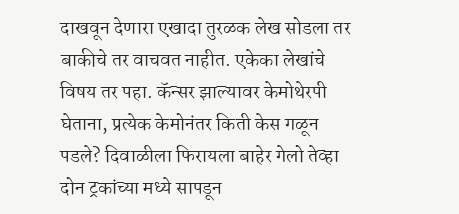दाखवून देणारा एखादा तुरळक लेख सोडला तर बाकीचे तर वाचवत नाहीत. एकेका लेखांचे विषय तर पहा. कॅन्सर झाल्यावर केमोथेरपी घेताना, प्रत्येक केमोनंतर किती केस गळून पडले? दिवाळीला फिरायला बाहेर गेलो तेव्हा दोन ट्रकांच्या मध्ये सापडून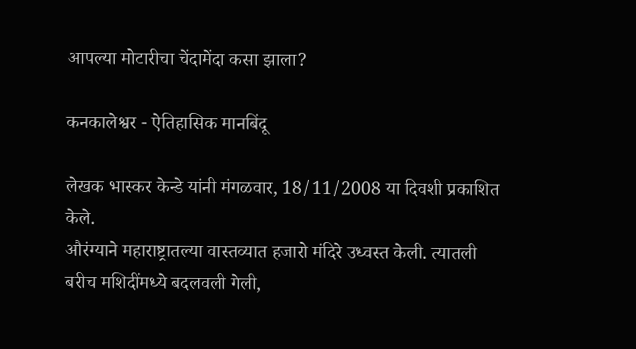आपल्या मोटारीचा चेंदामेंदा कसा झाला?

कनकालेश्वर - ऐतिहासिक मानबिंदू

लेखक भास्कर केन्डे यांनी मंगळवार, 18/11/2008 या दिवशी प्रकाशित केले.
औरंग्याने महाराष्ट्रातल्या वास्तव्यात हजारो मंदिरे उध्वस्त केली. त्यातली बरीच मशिदींमध्ये बदलवली गेली,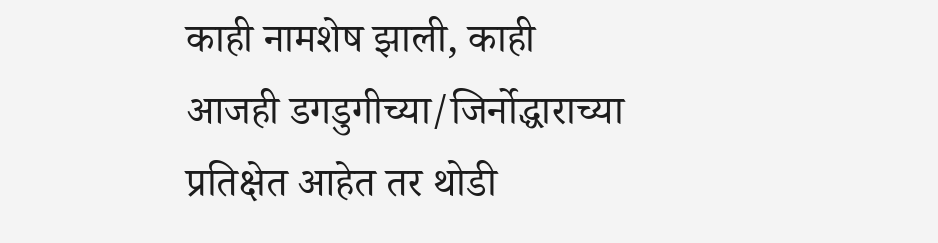काही नामशेष झाली, काही आजही डगडुगीच्या/जिर्नोद्धाराच्या प्रतिक्षेत आहेत तर थोडी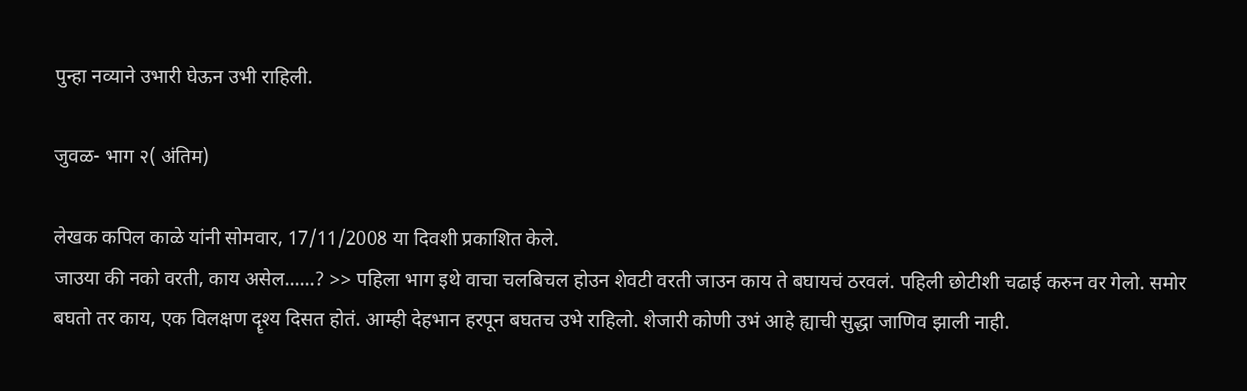पुन्हा नव्याने उभारी घेऊन उभी राहिली.

जुवळ- भाग २( अंतिम)

लेखक कपिल काळे यांनी सोमवार, 17/11/2008 या दिवशी प्रकाशित केले.
जाउया की नको वरती, काय असेल......? >> पहिला भाग इथे वाचा चलबिचल होउन शेवटी वरती जाउन काय ते बघायचं ठरवलं. पहिली छोटीशी चढाई करुन वर गेलो. समोर बघतो तर काय, एक विलक्षण दॄश्य दिसत होतं. आम्ही देहभान हरपून बघतच उभे राहिलो. शेजारी कोणी उभं आहे ह्याची सुद्धा जाणिव झाली नाही.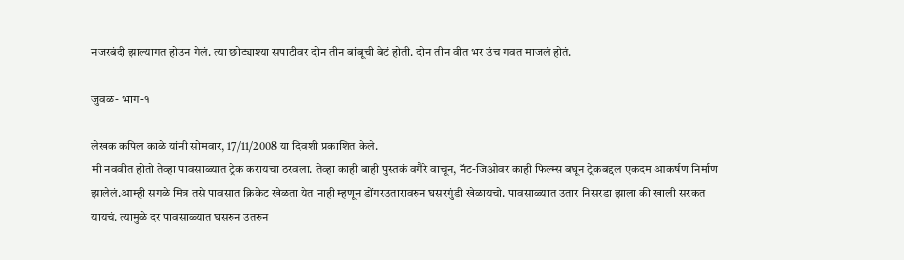नजरबंदी झाल्यागत होउन गेलं. त्या छोट्याश्या सपाटीवर दोन तीन बांबूची बेटं होती. दोन तीन वीत भर उंच गवत माजलं होतं.

जुवळ- भाग-१

लेखक कपिल काळे यांनी सोमवार, 17/11/2008 या दिवशी प्रकाशित केले.
मी नववीत होतो तेव्हा पावसाळ्यात ट्रेक करायचा ठरवला. तेव्हा काही बाही पुस्तकं वगैरे वाचून, नॅट-जिओवर काही फिल्म्स बघून ट्रेकबद्दल एकदम आकर्षण निर्माण झालेलं.आम्ही सगळे मित्र तसे पावसात क्रिकेट खेळता येत नाही म्हणून डोंगरउतारावरुन घसरगुंडी खेळायचो. पावसाळ्यात उतार निसरडा झाला की खाली सरकत यायचं. त्यामुळे दर पावसाळ्यात घसरुन उतरुन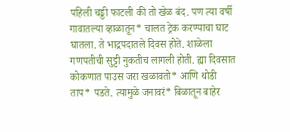पहिली चड्डी फाटली की तो खेळ बंद. पण त्या वर्षी गावातल्या व्हाळातून* चालत ट्रेक करण्याचा घाट घातला. ते भाद्रपदातले दिवस होते. शाळेला गणपतीची सुट्टी नुकतीच लागली होती. ह्या दिवसात कोकणात पाउस जरा खळावतो* आणि थोडी ताप* पडते. त्यामुळे जनावरं* बिळातून बाहेर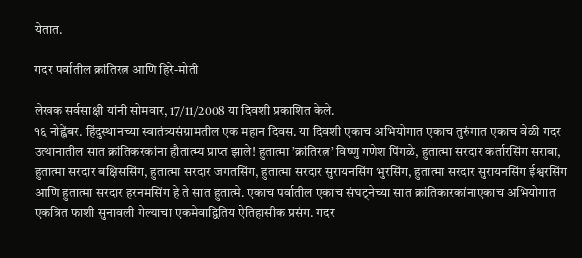येतात.

गदर पर्वातील क्रांतिरत्न आणि हिरे-मोती

लेखक सर्वसाक्षी यांनी सोमवार, 17/11/2008 या दिवशी प्रकाशित केले.
१६ नोह्वेंबर. हिंदुस्थानच्या स्वातंत्र्यसंग्रामतील एक महान दिवस. या दिवशी एकाच अभियोगात एकाच तुरुंगात एकाच वेळी गदर उत्थानातील सात क्रांतिकरकांना हौतात्म्य प्राप्त झाले! हुतात्मा ’क्रांतिरत्न’ विष्णु गणेश पिंगळे, हुतात्मा सरदार कर्तारसिंग सराबा, हुतात्मा सरदार बक्षिससिंग, हुतात्मा सरदार जगतसिंग, हुतात्मा सरदार सुरायनसिंग भुरसिंग, हुतात्मा सरदार सुरायनसिंग ईश्वरसिंग आणि हुतात्मा सरदार हरनमसिंग हे ते सात हुतात्मे. एकाच पर्वातील एकाच संघट्नेच्या सात क्रांतिकारकांनाएकाच अभियोगात एकत्रित फाशी सुनावली गेल्याचा एकमेवाद्वितिय ऐतिहासीक प्रसंग. गदर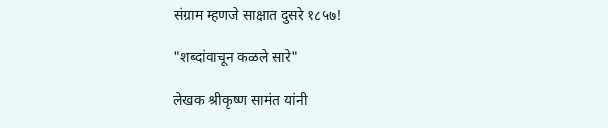संग्राम म्हणजे साक्षात दुसरे १८५७!

"शब्दांवाचून कळले सारे"

लेखक श्रीकृष्ण सामंत यांनी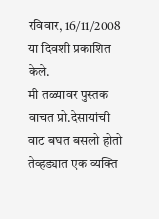रविवार, 16/11/2008 या दिवशी प्रकाशित केले.
मी तळ्यावर पुस्तक वाचत प्रो.देसायांची वाट बघत बसलो होतो तेव्हड्यात एक व्यक्ति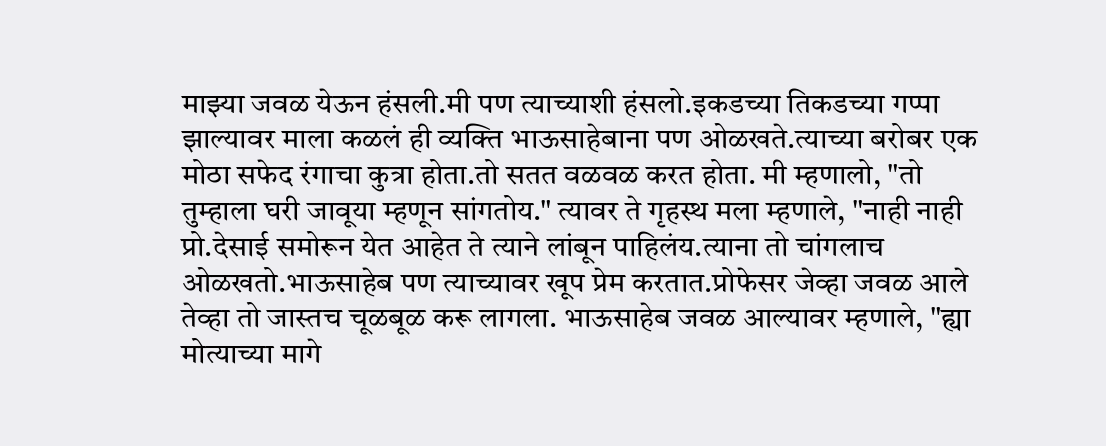माझ्या जवळ येऊन हंसली.मी पण त्याच्याशी हंसलो.इकडच्या तिकडच्या गप्पा झाल्यावर माला कळलं ही व्यक्ति भाऊसाहेबाना पण ओळखते.त्याच्या बरोबर एक मोठा सफेद रंगाचा कुत्रा होता.तो सतत वळवळ करत होता. मी म्हणालो, "तो तुम्हाला घरी जावूया म्हणून सांगतोय." त्यावर ते गृहस्थ मला म्हणाले, "नाही नाही प्रो.देसाई समोरून येत आहेत ते त्याने लांबून पाहिलंय.त्याना तो चांगलाच ओळखतो.भाऊसाहेब पण त्याच्यावर खूप प्रेम करतात.प्रोफेसर जेव्हा जवळ आले तेव्हा तो जास्तच चूळबूळ करू लागला. भाऊसाहेब जवळ आल्यावर म्हणाले, "ह्या मोत्याच्या मागे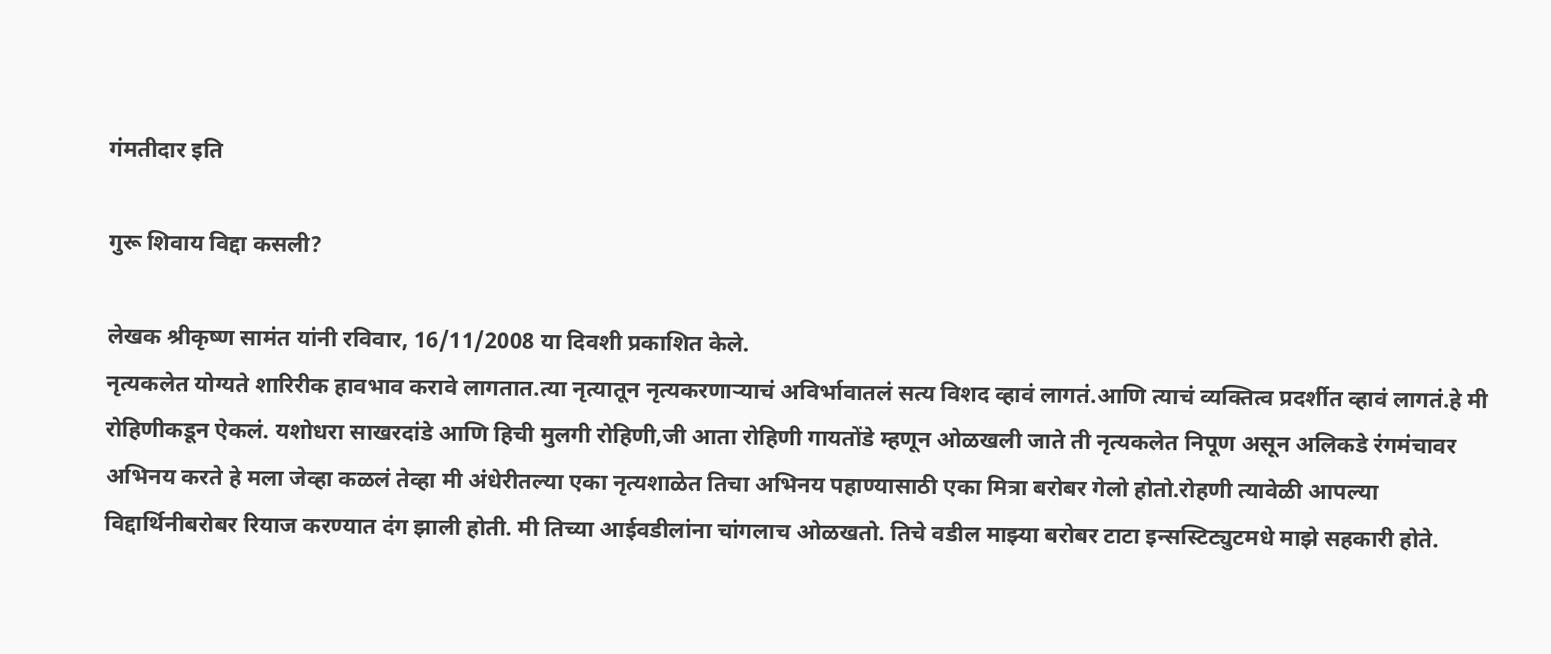गंमतीदार इति

गुरू शिवाय विद्दा कसली?

लेखक श्रीकृष्ण सामंत यांनी रविवार, 16/11/2008 या दिवशी प्रकाशित केले.
नृत्यकलेत योग्यते शारिरीक हावभाव करावे लागतात.त्या नृत्यातून नृत्यकरणार्‍याचं अविर्भावातलं सत्य विशद व्हावं लागतं.आणि त्याचं व्यक्तित्व प्रदर्शीत व्हावं लागतं.हे मी रोहिणीकडून ऐकलं. यशोधरा साखरदांडे आणि हिची मुलगी रोहिणी,जी आता रोहिणी गायतोंडे म्हणून ओळखली जाते ती नृत्यकलेत निपूण असून अलिकडे रंगमंचावर अभिनय करते हे मला जेव्हा कळलं तेव्हा मी अंधेरीतल्या एका नृत्यशाळेत तिचा अभिनय पहाण्यासाठी एका मित्रा बरोबर गेलो होतो.रोहणी त्यावेळी आपल्या विद्दार्थिनीबरोबर रियाज करण्यात दंग झाली होती. मी तिच्या आईवडीलांना चांगलाच ओळखतो. तिचे वडील माझ्या बरोबर टाटा इन्सस्टिट्युटमधे माझे सहकारी होते.